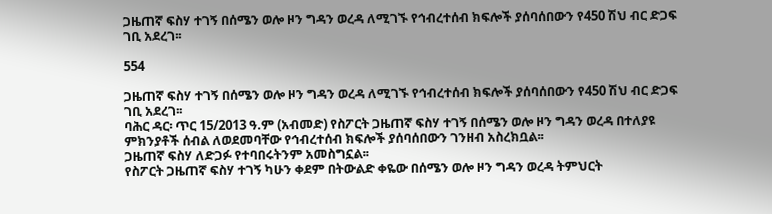ጋዜጠኛ ፍስሃ ተገኝ በሰሜን ወሎ ዞን ግዳን ወረዳ ለሚገኙ የኅብረተሰብ ክፍሎች ያሰባሰበውን የ450 ሽህ ብር ድጋፍ ገቢ አደረገ፡፡

554

ጋዜጠኛ ፍስሃ ተገኝ በሰሜን ወሎ ዞን ግዳን ወረዳ ለሚገኙ የኅብረተሰብ ክፍሎች ያሰባሰበውን የ450 ሽህ ብር ድጋፍ ገቢ አደረገ፡፡
ባሕር ዳር፡ ጥር 15/2013 ዓ.ም (አብመድ) የስፖርት ጋዜጠኛ ፍስሃ ተገኝ በሰሜን ወሎ ዞን ግዳን ወረዳ በተለያዩ ምክንያቶች ሰብል ለወደመባቸው የኅብረተሰብ ክፍሎች ያሰባሰበውን ገንዘብ አስረክቧል፡፡
ጋዜጠኛ ፍስሃ ለድጋፉ የተባበሩትንም አመስግኗል፡፡
የስፖርት ጋዜጠኛ ፍስሃ ተገኝ ካሁን ቀደም በትውልድ ቀዬው በሰሜን ወሎ ዞን ግዳን ወረዳ ትምህርት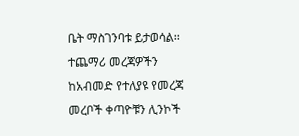ቤት ማስገንባቱ ይታወሳል፡፡
ተጨማሪ መረጃዎችን ከአብመድ የተለያዩ የመረጃ መረቦች ቀጣዮቹን ሊንኮች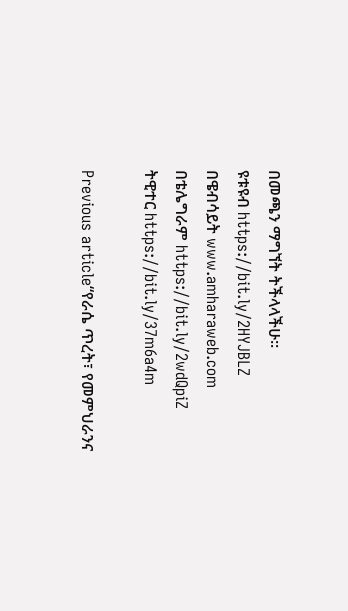በመጫን ማግኘት ትችላላችሁ፡፡
ዩቱዩብ https://bit.ly/2HYJBLZ
በዌብሳይት www.amharaweb.com
በቴሌግራም https://bit.ly/2wdQpiZ
ትዊተር https://bit.ly/37m6a4m

Previous article“የራሴ ጥረት፣ የመምህራንና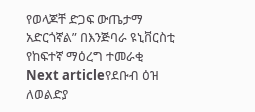የወላጆቸ ድጋፍ ውጤታማ አድርጎኛል” በእንጅባራ ዩኒቨርስቲ የከፍተኛ ማዕረግ ተመራቂ
Next articleየደቡብ ዕዝ ለወልድያ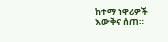ከተማ ነዋሪዎች እውቅና ሰጠ።